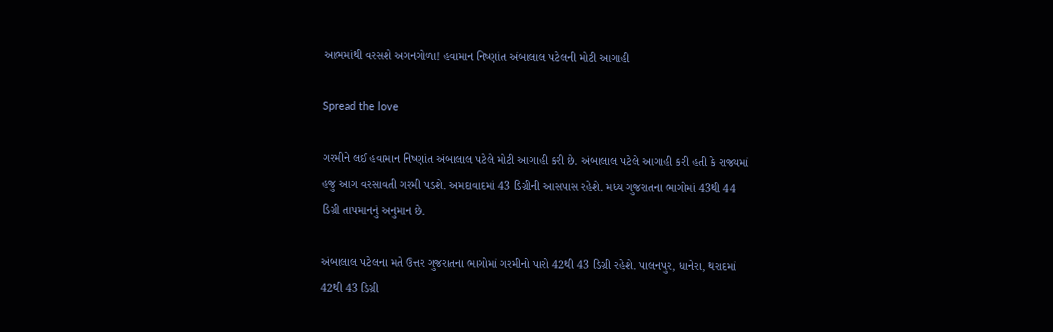આભમાંથી વરસશે અગનગોળા! હવામાન નિષ્ણાંત અંબાલાલ પટેલની મોટી આગાહી

Spread the love

ગરમીને લઈ હવામાન નિષ્ણાંત અંબાલાલ પટેલે મોટી આગાહી કરી છે. અંબાલાલ પટેલે આગાહી કરી હતી કે રાજ્યમાં હજુ આગ વરસાવતી ગરમી પડશે. અમદાવાદમાં 43 ડિગ્રીની આસપાસ રહેશે. મધ્ય ગુજરાતના ભાગોમાં 43થી 44 ડિગ્રી તાપમાનનું અનુમાન છે.

અંબાલાલ પટેલના મતે ઉત્તર ગુજરાતના ભાગોમાં ગરમીનો પારો 42થી 43 ડિગ્રી રહેશે. પાલનપુર, ધાનેરા, થરાદમાં 42થી 43 ડિગ્રી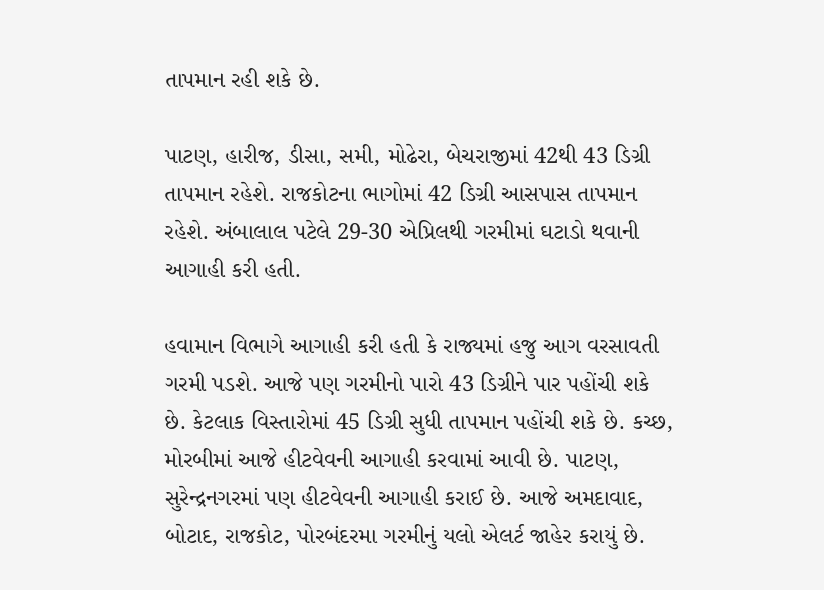તાપમાન રહી શકે છે.

પાટણ, હારીજ, ડીસા, સમી, મોઢેરા, બેચરાજીમાં 42થી 43 ડિગ્રી તાપમાન રહેશે. રાજકોટના ભાગોમાં 42 ડિગ્રી આસપાસ તાપમાન રહેશે. અંબાલાલ પટેલે 29-30 એપ્રિલથી ગરમીમાં ઘટાડો થવાની આગાહી કરી હતી.

હવામાન વિભાગે આગાહી કરી હતી કે રાજ્યમાં હજુ આગ વરસાવતી ગરમી પડશે. આજે પણ ગરમીનો પારો 43 ડિગ્રીને પાર પહોંચી શકે છે. કેટલાક વિસ્તારોમાં 45 ડિગ્રી સુધી તાપમાન પહોંચી શકે છે. કચ્છ, મોરબીમાં આજે હીટવેવની આગાહી કરવામાં આવી છે. પાટણ, સુરેન્દ્રનગરમાં પણ હીટવેવની આગાહી કરાઈ છે. આજે અમદાવાદ, બોટાદ, રાજકોટ, પોરબંદરમા ગરમીનું યલો એલર્ટ જાહેર કરાયું છે.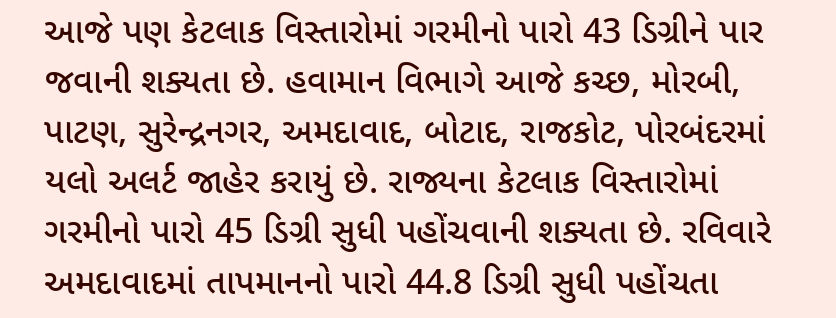આજે પણ કેટલાક વિસ્તારોમાં ગરમીનો પારો 43 ડિગ્રીને પાર જવાની શક્યતા છે. હવામાન વિભાગે આજે કચ્છ, મોરબી, પાટણ, સુરેન્દ્રનગર, અમદાવાદ, બોટાદ, રાજકોટ, પોરબંદરમાં યલો અલર્ટ જાહેર કરાયું છે. રાજ્યના કેટલાક વિસ્તારોમાં ગરમીનો પારો 45 ડિગ્રી સુધી પહોંચવાની શક્યતા છે. રવિવારે અમદાવાદમાં તાપમાનનો પારો 44.8 ડિગ્રી સુધી પહોંચતા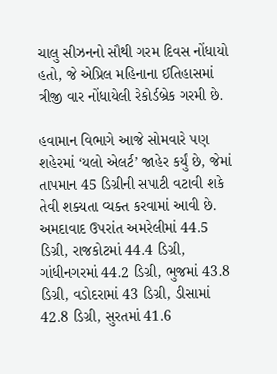ચાલુ સીઝનનો સૌથી ગરમ દિવસ નોંધાયો હતો, જે એપ્રિલ મહિનાના ઈતિહાસમાં ત્રીજી વાર નોંધાયેલી રેકોર્ડબ્રેક ગરમી છે.

હવામાન વિભાગે આજે સોમવારે પણ શહેરમાં ‘યલો એલર્ટ’ જાહેર કર્યું છે, જેમાં તાપમાન 45 ડિગ્રીની સપાટી વટાવી શકે તેવી શક્યતા વ્યક્ત કરવામાં આવી છે. અમદાવાદ ઉપરાંત અમરેલીમાં 44.5 ડિગ્રી, રાજકોટમાં 44.4 ડિગ્રી, ગાંધીનગરમાં 44.2 ડિગ્રી, ભુજમાં 43.8 ડિગ્રી, વડોદરામાં 43 ડિગ્રી, ડીસામાં 42.8 ડિગ્રી, સુરતમાં 41.6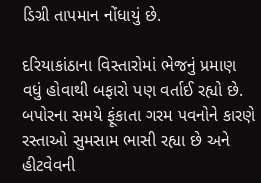ડિગ્રી તાપમાન નોંધાયું છે.

દરિયાકાંઠાના વિસ્તારોમાં ભેજનું પ્રમાણ વધું હોવાથી બફારો પણ વર્તાઈ રહ્યો છે. બપોરના સમયે ફૂંકાતા ગરમ પવનોને કારણે રસ્તાઓ સુમસામ ભાસી રહ્યા છે અને હીટવેવની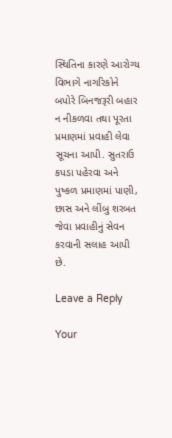સ્થિતિના કારણે આરોગ્ય વિભાગે નાગરિકોને બપોરે બિનજરૂરી બહાર ન નીકળવા તથા પૂરતા પ્રમાણમાં પ્રવાહી લેવા સૂચના આપી. સુતરાઉ કપડા પહેરવા અને પુષ્કળ પ્રમાણમાં પાણી, છાસ અને લીંબુ શરબત જેવા પ્રવાહીનું સેવન કરવાની સલાહ આપી છે.

Leave a Reply

Your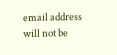email address will not be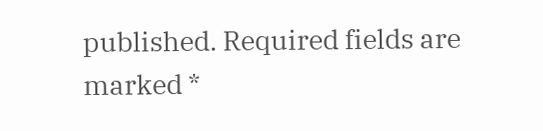published. Required fields are marked *